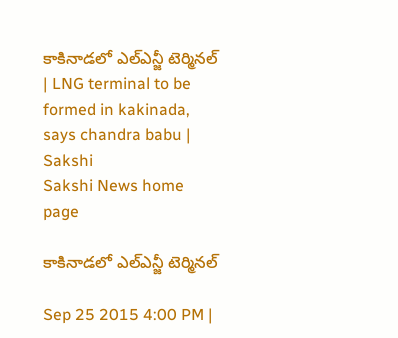కాకినాడలో ఎల్ఎన్జీ టెర్మినల్ | LNG terminal to be formed in kakinada, says chandra babu | Sakshi
Sakshi News home page

కాకినాడలో ఎల్ఎన్జీ టెర్మినల్

Sep 25 2015 4:00 PM |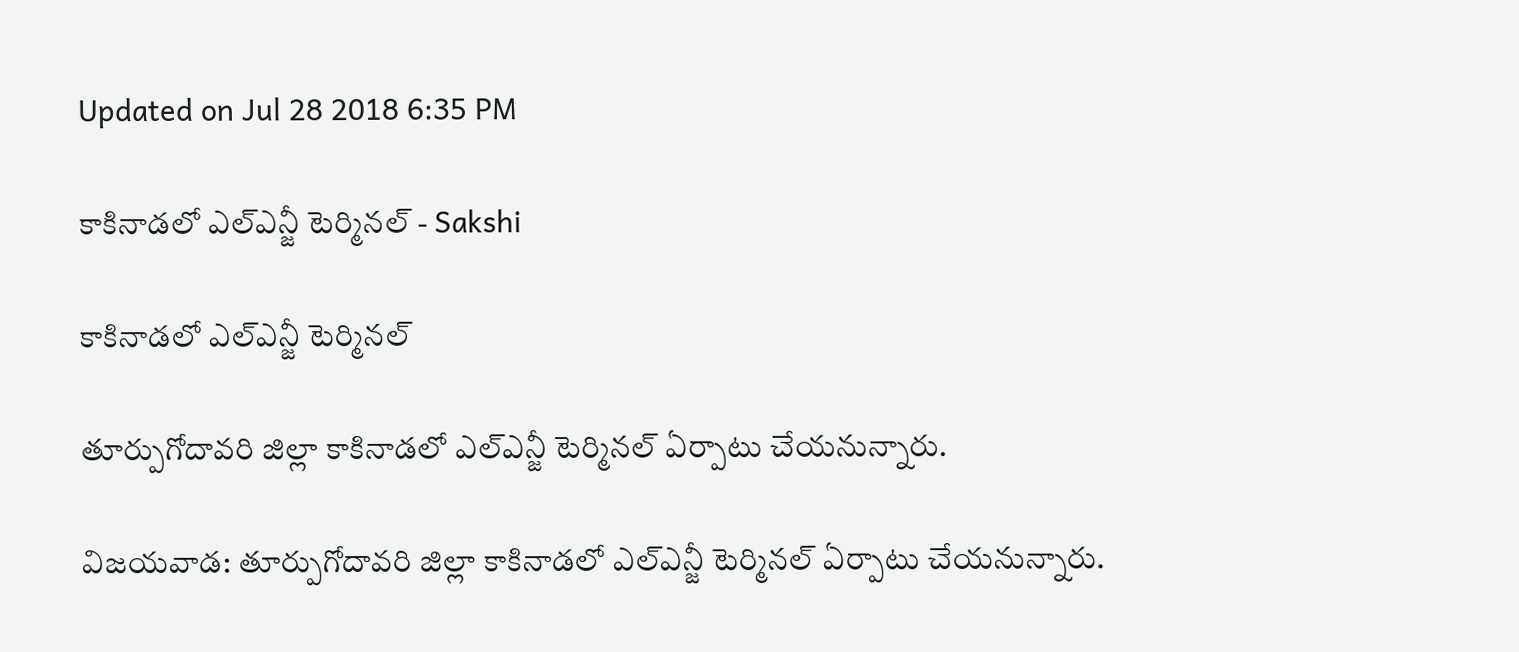Updated on Jul 28 2018 6:35 PM

కాకినాడలో ఎల్ఎన్జీ టెర్మినల్ - Sakshi

కాకినాడలో ఎల్ఎన్జీ టెర్మినల్

తూర్పుగోదావరి జిల్లా కాకినాడలో ఎల్ఎన్జీ టెర్మినల్ ఏర్పాటు చేయనున్నారు.

విజయవాడ: తూర్పుగోదావరి జిల్లా కాకినాడలో ఎల్ఎన్జీ టెర్మినల్ ఏర్పాటు చేయనున్నారు.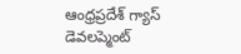ఆంధ్రప్రదేశ్ గ్యాస్ డెవలప్మెంట్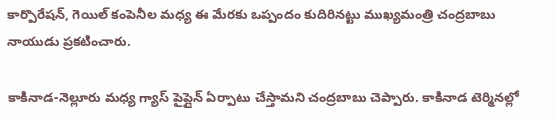కార్పొరేషన్, గెయిల్ కంపెనీల మధ్య ఈ మేరకు ఒప్పందం కుదిరినట్టు ముఖ్యమంత్రి చంద్రబాబు నాయుడు ప్రకటించారు.

కాకినాడ-నెల్లూరు మధ్య గ్యాస్ పైప్లైన్ ఏర్పాటు చేస్తామని చంద్రబాబు చెప్పారు. కాకినాడ టెర్మినల్లో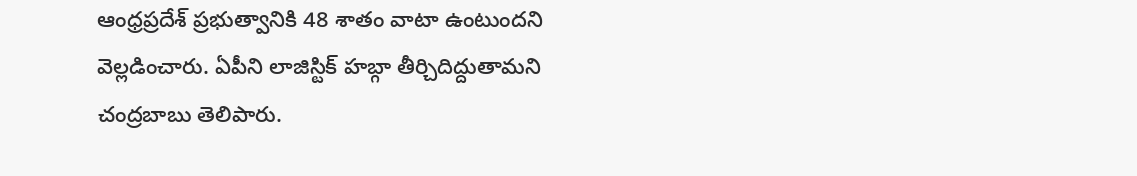ఆంధ్రప్రదేశ్ ప్రభుత్వానికి 48 శాతం వాటా ఉంటుందని వెల్లడించారు. ఏపీని లాజిస్టిక్ హబ్గా తీర్చిదిద్దుతామని చంద్రబాబు తెలిపారు.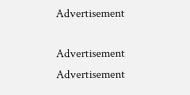Advertisement

Advertisement
Advertisement